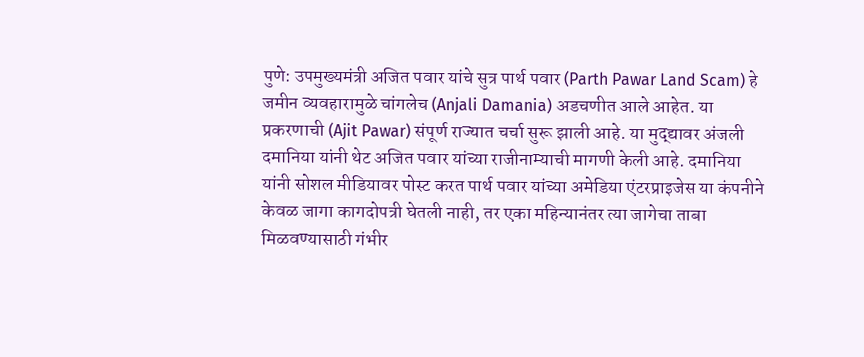पुणे: उपमुख्यमंत्री अजित पवार यांचे सुत्र पार्थ पवार (Parth Pawar Land Scam) हे जमीन व्यवहारामुळे चांगलेच (Anjali Damania) अडचणीत आले आहेत. या प्रकरणाची (Ajit Pawar) संपूर्ण राज्यात चर्चा सुरू झाली आहे. या मुद्द्यावर अंजली दमानिया यांनी थेट अजित पवार यांच्या राजीनाम्याची मागणी केली आहे. दमानिया यांनी सोशल मीडियावर पोस्ट करत पार्थ पवार यांच्या अमेडिया एंटरप्राइजेस या कंपनीने केवळ जागा कागदोपत्री घेतली नाही, तर एका महिन्यानंतर त्या जागेचा ताबा मिळवण्यासाठी गंभीर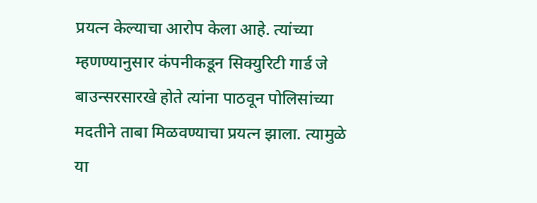प्रयत्न केल्याचा आरोप केला आहे. त्यांच्या म्हणण्यानुसार कंपनीकडून सिक्युरिटी गार्ड जे बाउन्सरसारखे होते त्यांना पाठवून पोलिसांच्या मदतीने ताबा मिळवण्याचा प्रयत्न झाला. त्यामुळे या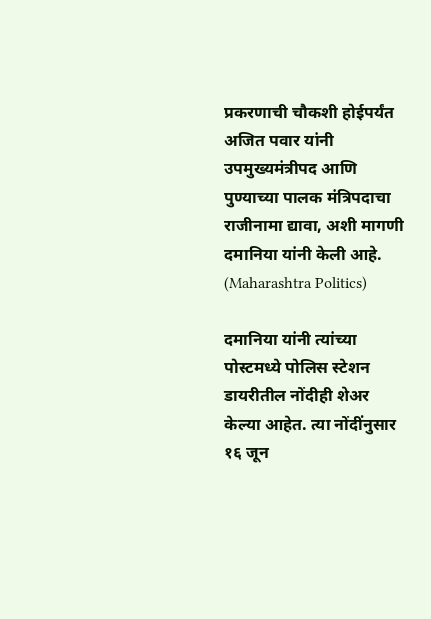प्रकरणाची चौकशी होईपर्यंत अजित पवार यांनी उपमुख्यमंत्रीपद आणि पुण्याच्या पालक मंत्रिपदाचा राजीनामा द्यावा, अशी मागणी दमानिया यांनी केली आहे. (Maharashtra Politics)

दमानिया यांनी त्यांच्या पोस्टमध्ये पोलिस स्टेशन डायरीतील नोंदीही शेअर केल्या आहेत. त्या नोंदींनुसार १६ जून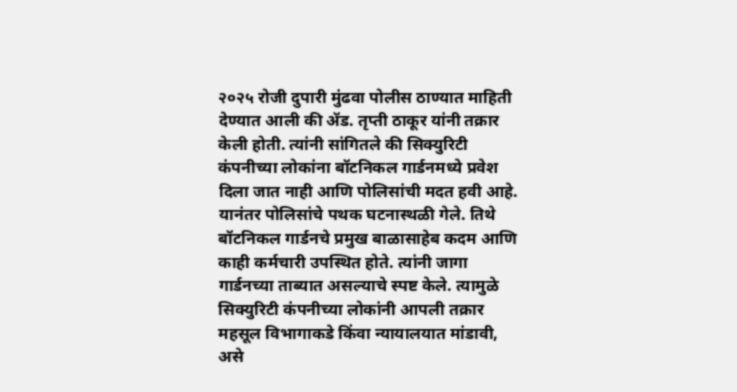२०२५ रोजी दुपारी मुंढवा पोलीस ठाण्यात माहिती देण्यात आली की ॲड. तृप्ती ठाकूर यांनी तक्रार केली होती. त्यांनी सांगितले की सिक्युरिटी कंपनीच्या लोकांना बॉटनिकल गार्डनमध्ये प्रवेश दिला जात नाही आणि पोलिसांची मदत हवी आहे. यानंतर पोलिसांचे पथक घटनास्थळी गेले. तिथे बॉटनिकल गार्डनचे प्रमुख बाळासाहेब कदम आणि काही कर्मचारी उपस्थित होते. त्यांनी जागा गार्डनच्या ताब्यात असल्याचे स्पष्ट केले. त्यामुळे सिक्युरिटी कंपनीच्या लोकांनी आपली तक्रार महसूल विभागाकडे किंवा न्यायालयात मांडावी, असे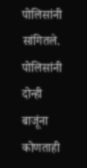पोलिसांनी सांगितले.
पोलिसांनी दोन्ही बाजूंना कोणताही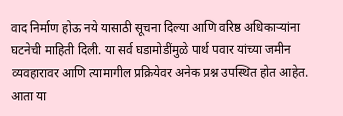वाद निर्माण होऊ नये यासाठी सूचना दिल्या आणि वरिष्ठ अधिकाऱ्यांना घटनेची माहिती दिली. या सर्व घडामोडींमुळे पार्थ पवार यांच्या जमीन व्यवहारावर आणि त्यामागील प्रक्रियेवर अनेक प्रश्न उपस्थित होत आहेत. आता या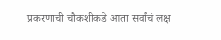प्रकरणाची चौकशीकडे आता सर्वांचं लक्ष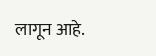लागून आहे.